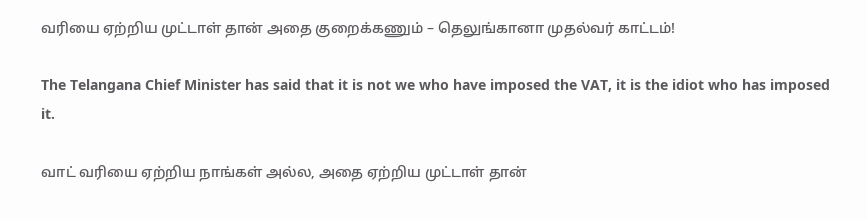வரியை ஏற்றிய முட்டாள் தான் அதை குறைக்கணும் – தெலுங்கானா முதல்வர் காட்டம்!

The Telangana Chief Minister has said that it is not we who have imposed the VAT, it is the idiot who has imposed it.

வாட் வரியை ஏற்றிய நாங்கள் அல்ல, அதை ஏற்றிய முட்டாள் தான்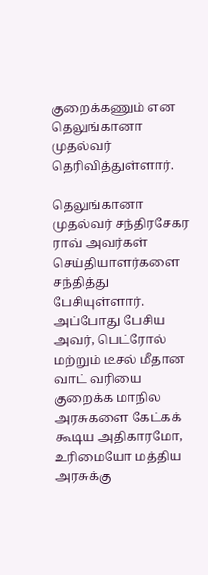குறைக்கணும் என தெலுங்கானா முதல்வர் தெரிவித்துள்ளார்.

தெலுங்கானா முதல்வர் சந்திரசேகர ராவ் அவர்கள் செய்தியாளர்களை சந்தித்து பேசியுள்ளார். அப்போது பேசிய அவர், பெட்ரோல் மற்றும் டீசல் மீதான வாட் வரியை குறைக்க மாநில அரசுகளை கேட்கக் கூடிய அதிகாரமோ, உரிமையோ மத்திய அரசுக்கு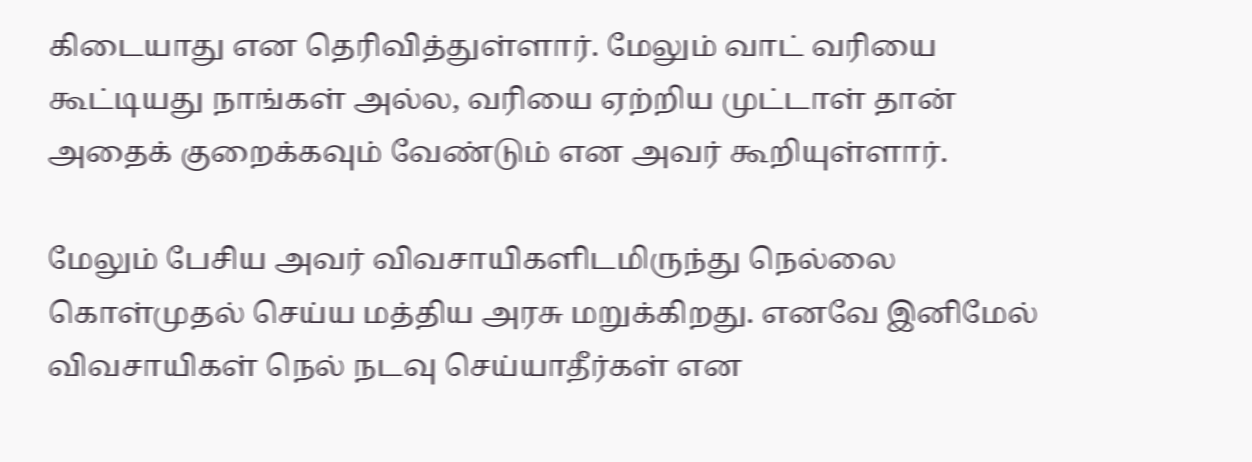கிடையாது என தெரிவித்துள்ளார். மேலும் வாட் வரியை கூட்டியது நாங்கள் அல்ல, வரியை ஏற்றிய முட்டாள் தான் அதைக் குறைக்கவும் வேண்டும் என அவர் கூறியுள்ளார்.

மேலும் பேசிய அவர் விவசாயிகளிடமிருந்து நெல்லை கொள்முதல் செய்ய மத்திய அரசு மறுக்கிறது. எனவே இனிமேல் விவசாயிகள் நெல் நடவு செய்யாதீர்கள் என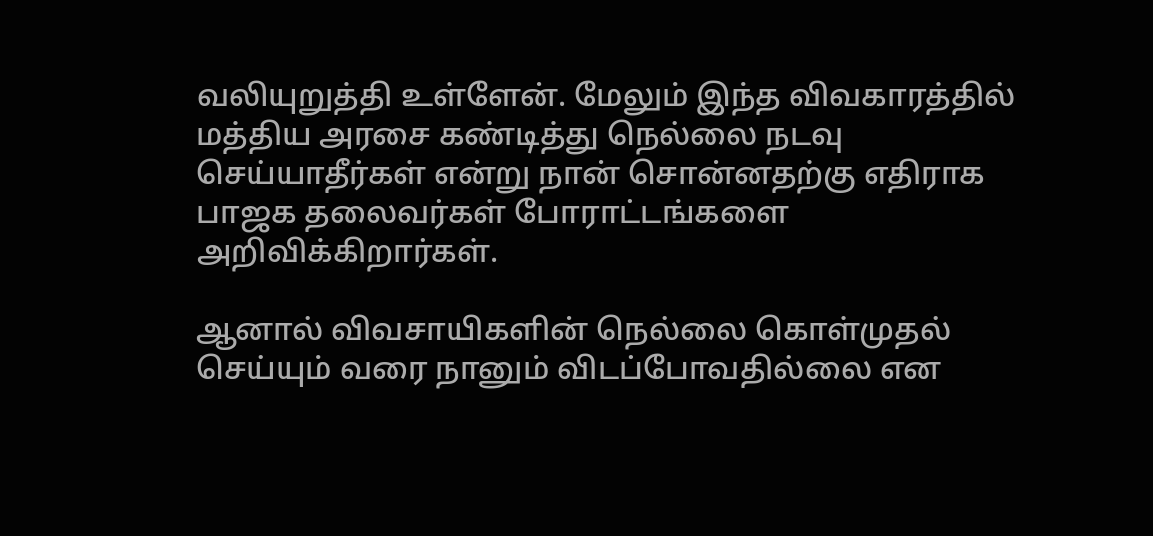வலியுறுத்தி உள்ளேன். மேலும் இந்த விவகாரத்தில் மத்திய அரசை கண்டித்து நெல்லை நடவு செய்யாதீர்கள் என்று நான் சொன்னதற்கு எதிராக பாஜக தலைவர்கள் போராட்டங்களை அறிவிக்கிறார்கள்.

ஆனால் விவசாயிகளின் நெல்லை கொள்முதல் செய்யும் வரை நானும் விடப்போவதில்லை என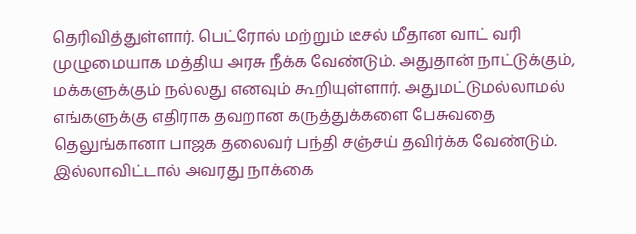தெரிவித்துள்ளார். பெட்ரோல் மற்றும் டீசல் மீதான வாட் வரி முழுமையாக மத்திய அரசு நீக்க வேண்டும். அதுதான் நாட்டுக்கும், மக்களுக்கும் நல்லது எனவும் கூறியுள்ளார். அதுமட்டுமல்லாமல் எங்களுக்கு எதிராக தவறான கருத்துக்களை பேசுவதை தெலுங்கானா பாஜக தலைவர் பந்தி சஞ்சய் தவிர்க்க வேண்டும். இல்லாவிட்டால் அவரது நாக்கை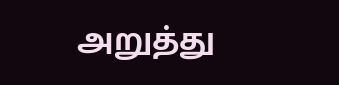அறுத்து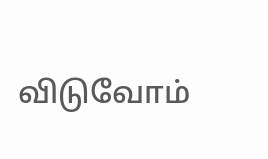விடுவோம்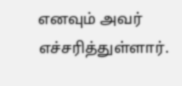எனவும் அவர் எச்சரித்துள்ளார்.